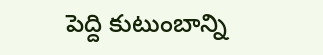పెద్ది కుటుంబాన్ని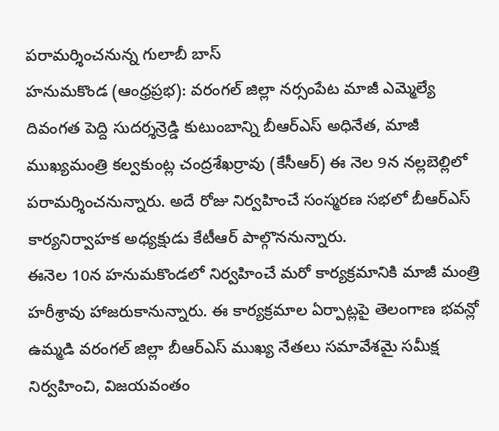పరామర్శించనున్న గులాబీ బాస్
హనుమకొండ (ఆంధ్రప్రభ): వరంగల్ జిల్లా నర్సంపేట మాజీ ఎమ్మెల్యే దివంగత పెద్ది సుదర్శన్రెడ్డి కుటుంబాన్ని బీఆర్ఎస్ అధినేత, మాజీ ముఖ్యమంత్రి కల్వకుంట్ల చంద్రశేఖర్రావు (కేసీఆర్) ఈ నెల 9న నల్లబెల్లిలో పరామర్శించనున్నారు. అదే రోజు నిర్వహించే సంస్మరణ సభలో బీఆర్ఎస్ కార్యనిర్వాహక అధ్యక్షుడు కేటీఆర్ పాల్గొననున్నారు.
ఈనెల 10న హనుమకొండలో నిర్వహించే మరో కార్యక్రమానికి మాజీ మంత్రి హరీశ్రావు హాజరుకానున్నారు. ఈ కార్యక్రమాల ఏర్పాట్లపై తెలంగాణ భవన్లో ఉమ్మడి వరంగల్ జిల్లా బీఆర్ఎస్ ముఖ్య నేతలు సమావేశమై సమీక్ష నిర్వహించి, విజయవంతం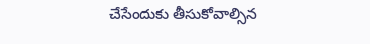చేసేందుకు తీసుకోవాల్సిన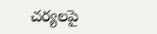చర్యలపై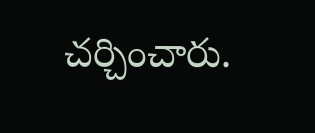చర్చించారు.